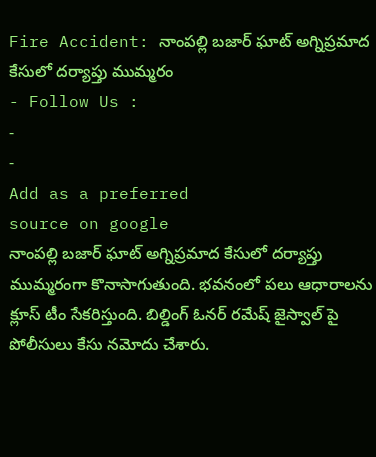Fire Accident: నాంపల్లి బజార్ ఘాట్ అగ్నిప్రమాద కేసులో దర్యాప్తు ముమ్మరం
- Follow Us :
-
-
Add as a preferred
source on google
నాంపల్లి బజార్ ఘాట్ అగ్నిప్రమాద కేసులో దర్యాప్తు ముమ్మరంగా కొనాసాగుతుంది. భవనంలో పలు ఆధారాలను క్లూస్ టీం సేకరిస్తుంది. బిల్డింగ్ ఓనర్ రమేష్ జైస్వాల్ పై పోలీసులు కేసు నమోదు చేశారు.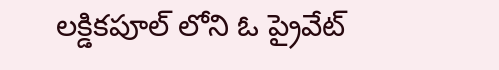లక్డికపూల్ లోని ఓ ప్రైవేట్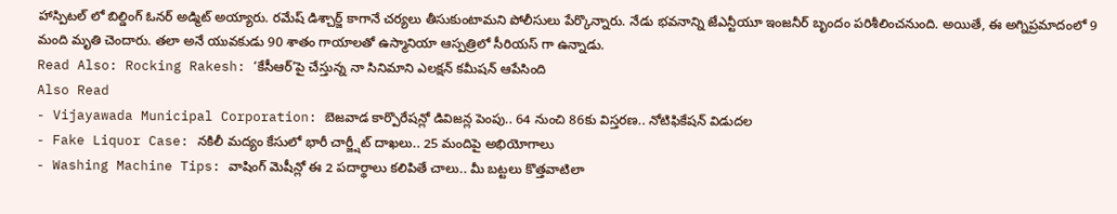హాస్పిటల్ లో బిల్డింగ్ ఓనర్ అడ్మిట్ అయ్యారు. రమేష్ డిశ్చార్జ్ కాగానే చర్యలు తీసుకుంటామని పోలీసులు పేర్కొన్నారు. నేడు భవనాన్ని జేఎన్టీయూ ఇంజనీర్ బృందం పరిశీలించనుంది. అయితే, ఈ అగ్నిప్రమాదంలో 9 మంది మృతి చెందారు. తలా అనే యువకుడు 90 శాతం గాయాలతో ఉస్మానియా ఆస్పత్రిలో సీరియస్ గా ఉన్నాడు.
Read Also: Rocking Rakesh: ‘కేసీఆర్’పై చేస్తున్న నా సినిమాని ఎలక్షన్ కమీషన్ ఆపేసింది
Also Read
- Vijayawada Municipal Corporation: బెజవాడ కార్పొరేషన్లో డివిజన్ల పెంపు.. 64 నుంచి 86కు విస్తరణ.. నోటిఫికేషన్ విడుదల
- Fake Liquor Case: నకిలీ మద్యం కేసులో భారీ చార్జ్షీట్ దాఖలు.. 25 మందిపై అభియోగాలు
- Washing Machine Tips: వాషింగ్ మెషీన్లో ఈ 2 పదార్థాలు కలిపితే చాలు.. మీ బట్టలు కొత్తవాటిలా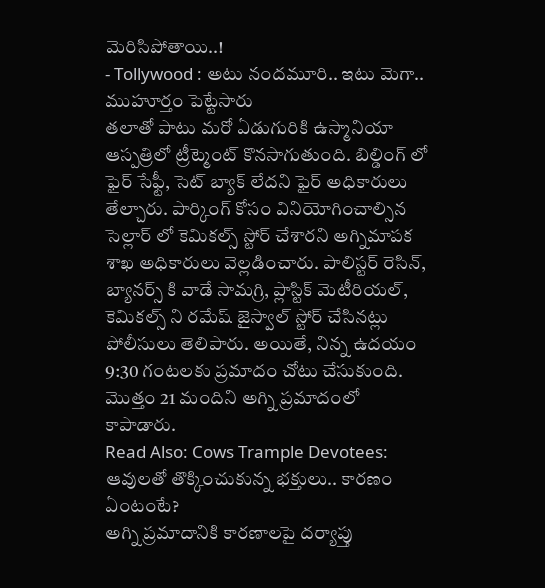మెరిసిపోతాయి..!
- Tollywood : అటు నందమూరి.. ఇటు మెగా.. ముహూర్తం పెట్టేసారు
తలాతో పాటు మరో ఏడుగురికి ఉస్మానియా ఆస్పత్రిలో ట్రీట్మెంట్ కొనసాగుతుంది. బిల్డింగ్ లో ఫైర్ సేఫ్టీ, సెట్ బ్యాక్ లేదని ఫైర్ అధికారులు తేల్చారు. పార్కింగ్ కోసం వినియోగించాల్సిన సెల్లార్ లో కెమికల్స్ స్టోర్ చేశారని అగ్నిమాపక శాఖ అధికారులు వెల్లడించారు. పాలిస్టర్ రెసిన్, బ్యానర్స్ కి వాడే సామగ్రి, ప్లాస్టిక్ మెటీరియల్, కెమికల్స్ ని రమేష్ జైస్వాల్ స్టోర్ చేసినట్లు పోలీసులు తెలిపారు. అయితే, నిన్న ఉదయం 9:30 గంటలకు ప్రమాదం చోటు చేసుకుంది. మొత్తం 21 మందిని అగ్ని ప్రమాదంలో కాపాడారు.
Read Also: Cows Trample Devotees: ఆవులతో తొక్కించుకున్న భక్తులు.. కారణం ఏంటంటే?
అగ్ని ప్రమాదానికి కారణాలపై దర్యాప్తు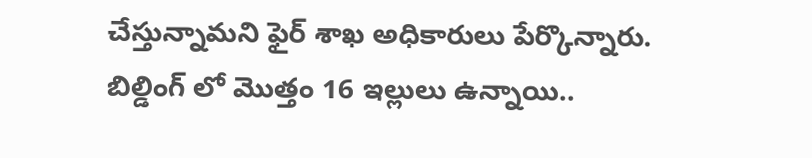చేస్తున్నామని ఫైర్ శాఖ అధికారులు పేర్కొన్నారు. బిల్డింగ్ లో మొత్తం 16 ఇల్లులు ఉన్నాయి..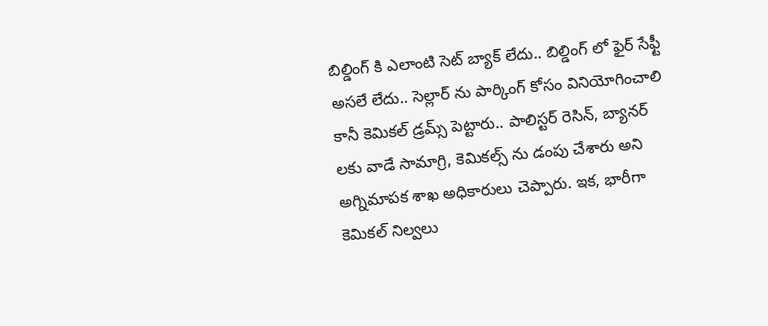బిల్డింగ్ కి ఎలాంటి సెట్ బ్యాక్ లేదు.. బిల్డింగ్ లో ఫైర్ సేఫ్టీ అసలే లేదు.. సెల్లార్ ను పార్కింగ్ కోసం వినియోగించాలి కానీ కెమికల్ డ్రమ్స్ పెట్టారు.. పాలిస్టర్ రెసిన్, బ్యానర్ లకు వాడే సామాగ్రి, కెమికల్స్ ను డంపు చేశారు అని అగ్నిమాపక శాఖ అధికారులు చెప్పారు. ఇక, భారీగా కెమికల్ నిల్వలు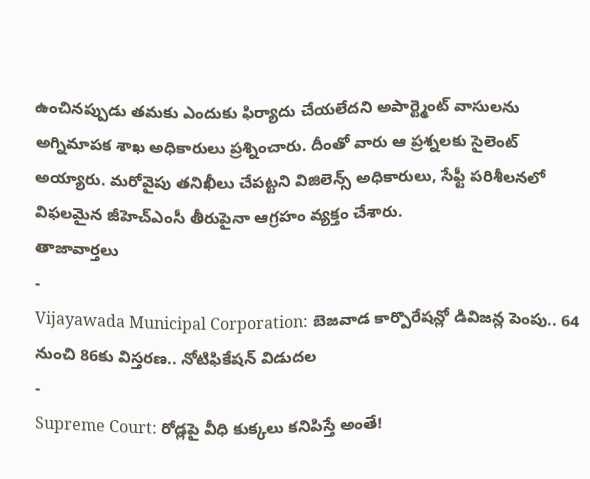ఉంచినప్పుడు తమకు ఎందుకు ఫిర్యాదు చేయలేదని అపార్ట్మెంట్ వాసులను అగ్నిమాపక శాఖ అధికారులు ప్రశ్నించారు. దీంతో వారు ఆ ప్రశ్నలకు సైలెంట్ అయ్యారు. మరోవైపు తనిఖీలు చేపట్టని విజిలెన్స్ అధికారులు, సేఫ్టీ పరిశీలనలో విఫలమైన జీహెచ్ఎంసీ తీరుపైనా ఆగ్రహం వ్యక్తం చేశారు.
తాజావార్తలు
-
Vijayawada Municipal Corporation: బెజవాడ కార్పొరేషన్లో డివిజన్ల పెంపు.. 64 నుంచి 86కు విస్తరణ.. నోటిఫికేషన్ విడుదల
-
Supreme Court: రోడ్లపై వీధి కుక్కలు కనిపిస్తే అంతే!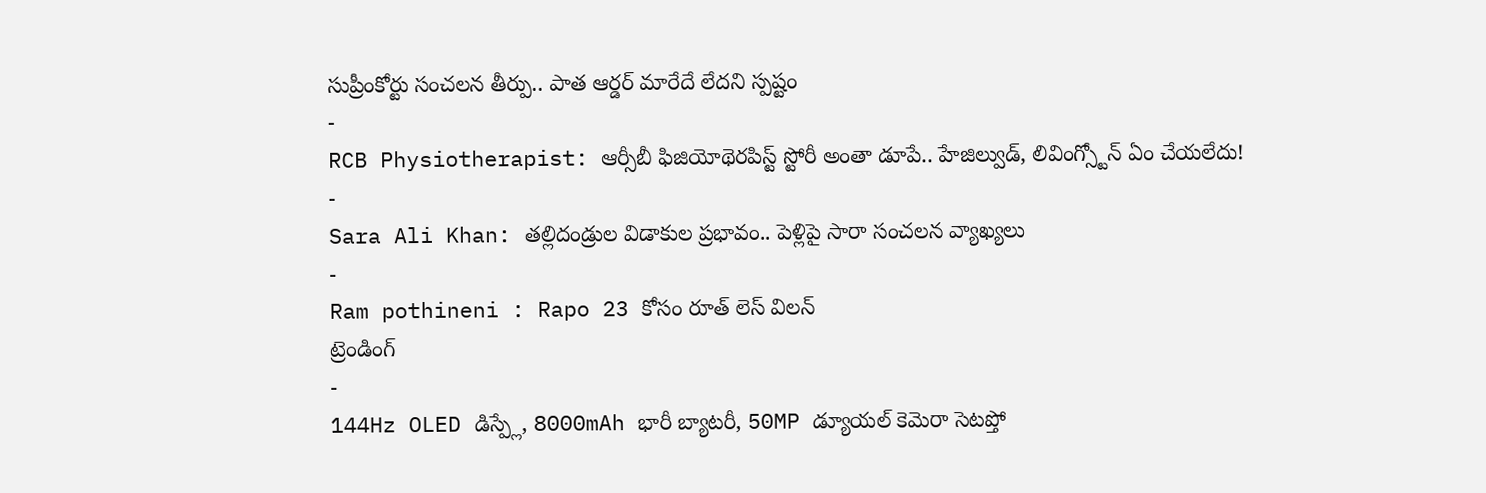సుప్రీంకోర్టు సంచలన తీర్పు.. పాత ఆర్డర్ మారేదే లేదని స్పష్టం
-
RCB Physiotherapist: ఆర్సీబీ ఫిజియోథెరపిస్ట్ స్టోరీ అంతా డూపే.. హేజిల్వుడ్, లివింగ్స్టోన్ ఏం చేయలేదు!
-
Sara Ali Khan: తల్లిదండ్రుల విడాకుల ప్రభావం.. పెళ్లిపై సారా సంచలన వ్యాఖ్యలు
-
Ram pothineni : Rapo 23 కోసం రూత్ లెస్ విలన్
ట్రెండింగ్
-
144Hz OLED డిస్ప్లే, 8000mAh భారీ బ్యాటరీ, 50MP డ్యూయల్ కెమెరా సెటప్తో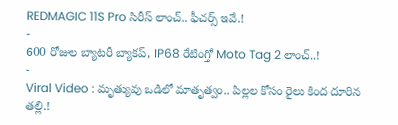REDMAGIC 11S Pro సిరీస్ లాంచ్.. ఫీచర్స్ ఇవే.!
-
600 రోజుల బ్యాటరీ బ్యాకప్, IP68 రేటింగ్తో Moto Tag 2 లాంచ్..!
-
Viral Video : మృత్యువు ఒడిలో మాతృత్వం.. పిల్లల కోసం రైలు కింద దూరిన తల్లి.!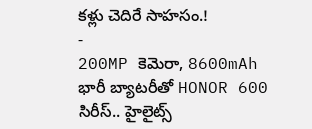కళ్లు చెదిరే సాహసం.!
-
200MP కెమెరా, 8600mAh భారీ బ్యాటరీతో HONOR 600 సిరీస్.. హైలైట్స్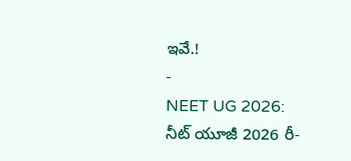ఇవే.!
-
NEET UG 2026: నీట్ యూజీ 2026 రీ-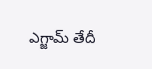ఎగ్జామ్ తేదీ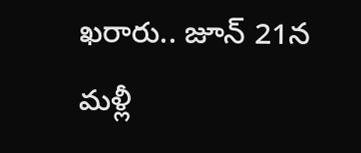ఖరారు.. జూన్ 21న మళ్లీ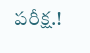పరీక్ష.!